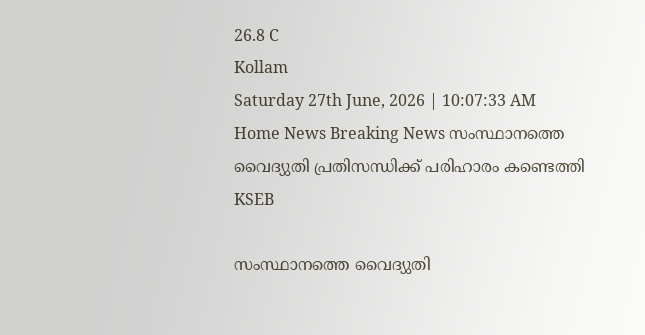26.8 C
Kollam
Saturday 27th June, 2026 | 10:07:33 AM
Home News Breaking News സംസ്ഥാനത്തെ വൈദ്യുതി പ്രതിസന്ധിക്ക് പരിഹാരം കണ്ടെത്തി KSEB

സംസ്ഥാനത്തെ വൈദ്യുതി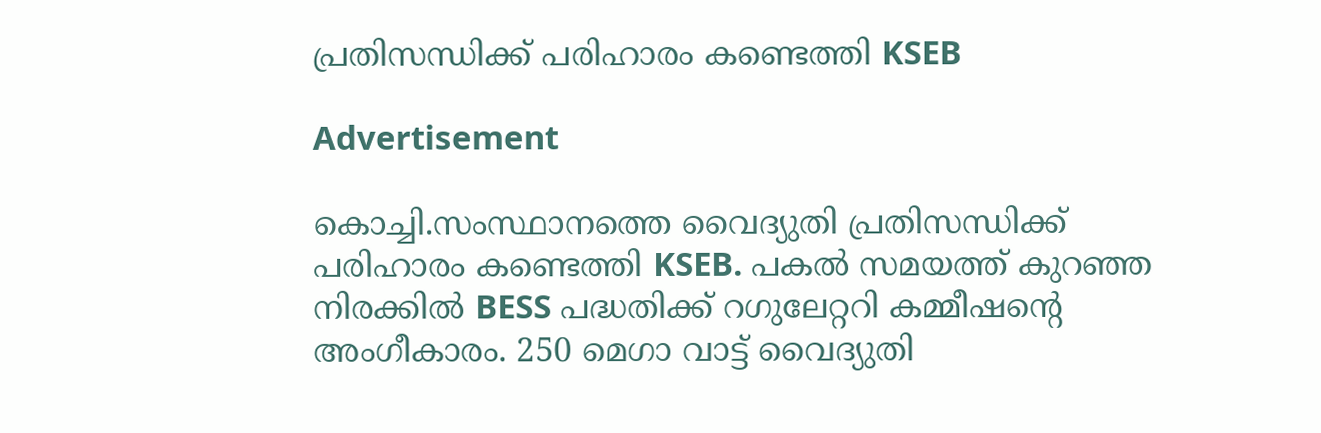പ്രതിസന്ധിക്ക് പരിഹാരം കണ്ടെത്തി KSEB

Advertisement

കൊച്ചി.സംസ്ഥാനത്തെ വൈദ്യുതി പ്രതിസന്ധിക്ക് പരിഹാരം കണ്ടെത്തി KSEB. പകൽ സമയത്ത് കുറഞ്ഞ നിരക്കിൽ BESS പദ്ധതിക്ക് റഗുലേറ്ററി കമ്മീഷൻ്റെ അംഗീകാരം. 250 മെഗാ വാട്ട് വൈദ്യുതി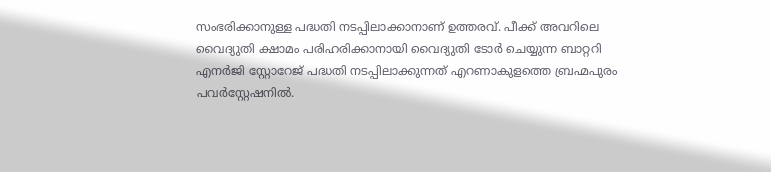സംഭരിക്കാനുള്ള പദ്ധതി നടപ്പിലാക്കാനാണ് ഉത്തരവ്. പീക്ക് അവറിലെ വൈദ്യുതി ക്ഷാമം പരിഹരിക്കാനായി വൈദ്യുതി ടോർ ചെയ്യുന്ന ബാറ്ററി എനർജി സ്റ്റോറേജ് പദ്ധതി നടപ്പിലാക്കുന്നത് എറണാകുളത്തെ ബ്രഹ്മപുരം പവർസ്റ്റേഷനിൽ.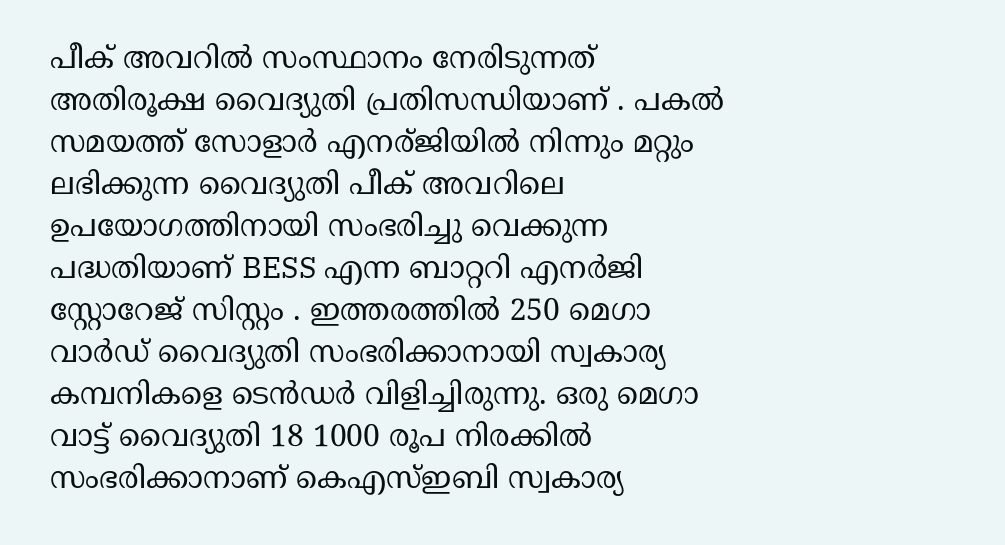പീക് അവറിൽ സംസ്ഥാനം നേരിടുന്നത് അതിരൂക്ഷ വൈദ്യുതി പ്രതിസന്ധിയാണ് . പകൽ സമയത്ത് സോളാർ എനര്ജി‍യിൽ നിന്നും മറ്റും ലഭിക്കുന്ന വൈദ്യുതി പീക് അവറിലെ ഉപയോഗത്തിനായി സംഭരിച്ചു വെക്കുന്ന പദ്ധതിയാണ് BESS എന്ന ബാറ്ററി എനർജി സ്റ്റോറേജ് സിസ്റ്റം . ഇത്തരത്തിൽ 250 മെഗാ വാർഡ് വൈദ്യുതി സംഭരിക്കാനായി സ്വകാര്യ കമ്പനികളെ ടെൻഡർ വിളിച്ചിരുന്നു. ഒരു മെഗാ വാട്ട് വൈദ്യുതി 18 1000 രൂപ നിരക്കിൽ സംഭരിക്കാനാണ് കെഎസ്ഇബി സ്വകാര്യ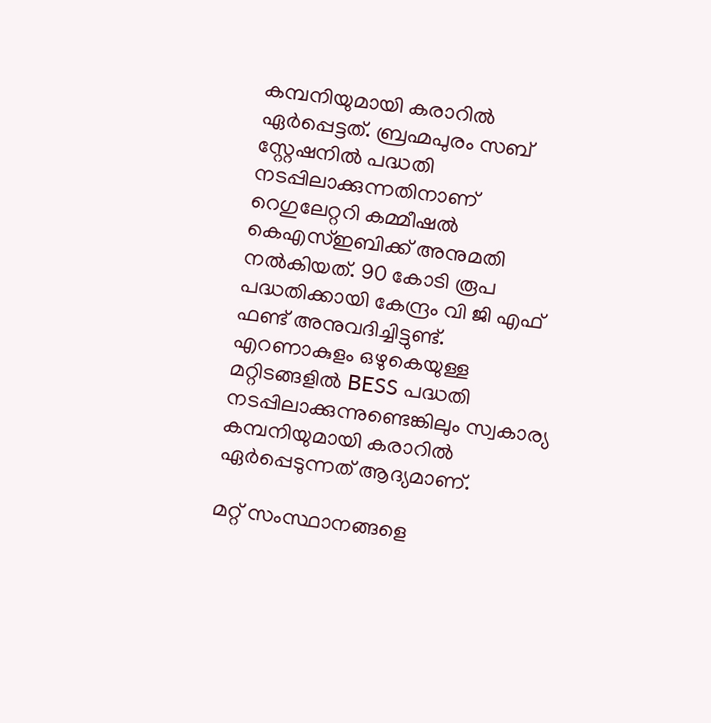കമ്പനിയുമായി കരാറിൽ ഏർപ്പെട്ടത്. ബ്രഹ്മപുരം സബ് സ്റ്റേഷനിൽ പദ്ധതി നടപ്പിലാക്കുന്നതിനാണ് റെഗുലേറ്ററി കമ്മീഷൽ കെഎസ്ഇബിക്ക് അനുമതി നൽകിയത്. 90 കോടി രൂപ പദ്ധതിക്കായി കേന്ദ്രം വി ജി എഫ് ഫണ്ട് അനുവദിച്ചിട്ടുണ്ട്. എറണാകുളം ഒഴുകെയുള്ള മറ്റിടങ്ങളിൽ BESS പദ്ധതി നടപ്പിലാക്കുന്നുണ്ടെങ്കിലും സ്വകാര്യ കമ്പനിയുമായി കരാറിൽ ഏർപ്പെടുന്നത് ആദ്യമാണ്.

മറ്റ് സംസ്ഥാനങ്ങളെ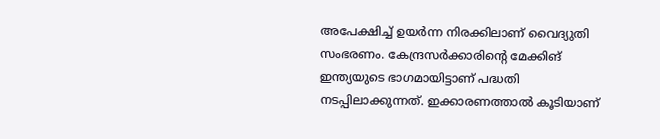അപേക്ഷിച്ച് ഉയർന്ന നിരക്കിലാണ് വൈദ്യുതി സംഭരണം. കേന്ദ്രസർക്കാരിന്റെ മേക്കിങ് ഇന്ത്യയുടെ ഭാഗമായിട്ടാണ് പദ്ധതി നടപ്പിലാക്കുന്നത്. ഇക്കാരണത്താല്‍ കൂടിയാണ്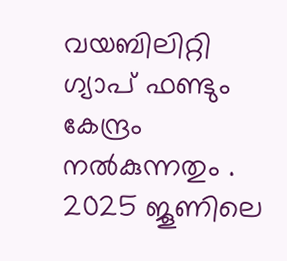വയബിലിറ്റി ഗ്യാപ് ഫണ്ടും കേന്ദ്രം നൽകുന്നതും . 2025 ജൂണിലെ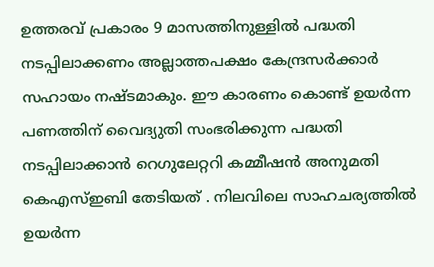ഉത്തരവ് പ്രകാരം 9 മാസത്തിനുള്ളിൽ പദ്ധതി നടപ്പിലാക്കണം അല്ലാത്തപക്ഷം കേന്ദ്രസർക്കാർ സഹായം നഷ്ടമാകും. ഈ കാരണം കൊണ്ട് ഉയർന്ന പണത്തിന് വൈദ്യുതി സംഭരിക്കുന്ന പദ്ധതി നടപ്പിലാക്കാൻ റെഗുലേറ്ററി കമ്മീഷൻ അനുമതി കെഎസ്ഇബി തേടിയത് . നിലവിലെ സാഹചര്യത്തിൽ ഉയർന്ന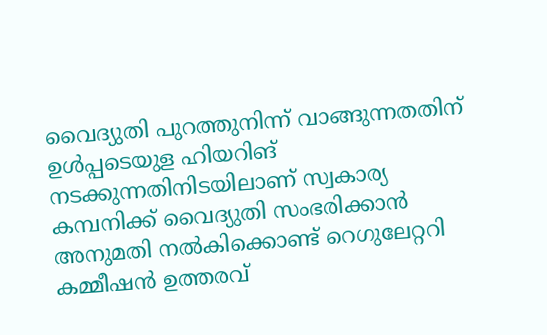വൈദ്യുതി പുറത്തുനിന്ന് വാങ്ങുന്നതതിന് ഉൾപ്പടെയുള ഹിയറിങ് നടക്കുന്നതിനിടയിലാണ് സ്വകാര്യ കമ്പനിക്ക് വൈദ്യുതി സംഭരിക്കാൻ അനുമതി നൽകിക്കൊണ്ട് റെഗുലേറ്ററി കമ്മീഷൻ ഉത്തരവ്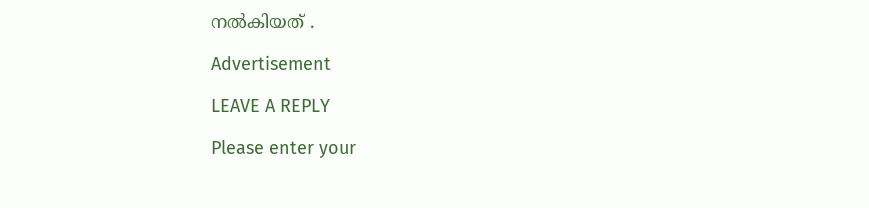നൽകിയത് .

Advertisement

LEAVE A REPLY

Please enter your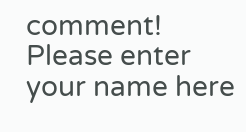comment!
Please enter your name here